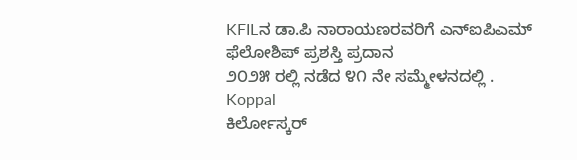KFILನ ಡಾ.ಪಿ ನಾರಾಯಣರವರಿಗೆ ಎನ್ಐಪಿಎಮ್ ಫೆಲೋಶಿಪ್ ಪ್ರಶಸ್ತಿ ಪ್ರದಾನ
೨೦೨೫ ರಲ್ಲಿ ನಡೆದ ೪೧ ನೇ ಸಮ್ಮೇಳನದಲ್ಲಿ .
Koppal
ಕಿರ್ಲೋಸ್ಕರ್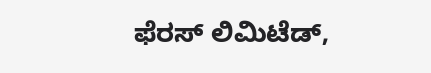ಫೆರಸ್ ಲಿಮಿಟೆಡ್,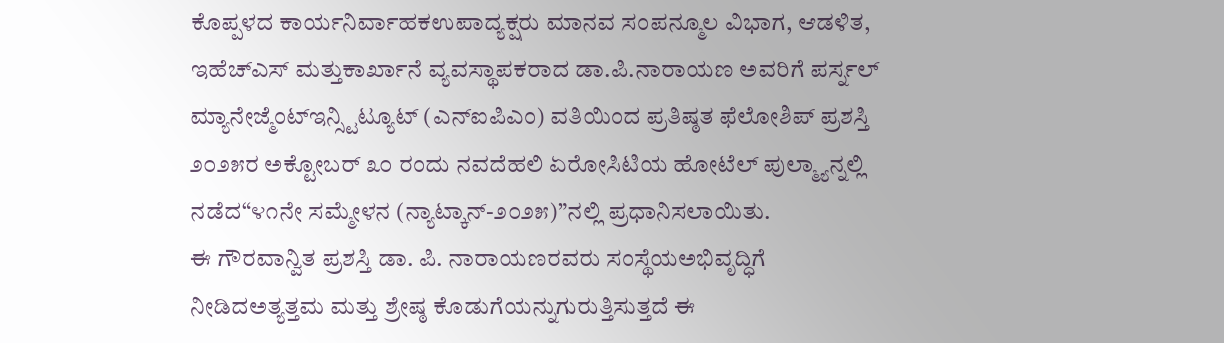ಕೊಪ್ಪಳದ ಕಾರ್ಯನಿರ್ವಾಹಕಉಪಾದ್ಯಕ್ಷರು ಮಾನವ ಸಂಪನ್ಮೂಲ ವಿಭಾಗ, ಆಡಳಿತ, ಇಹೆಚ್ಎಸ್ ಮತ್ತುಕಾರ್ಖಾನೆ ವ್ಯವಸ್ಥಾಪಕರಾದ ಡಾ.ಪಿ.ನಾರಾಯಣ ಅವರಿಗೆ ಪರ್ಸ್ನಲ್ ಮ್ಯಾನೇಜ್ಮೆಂಟ್ಇನ್ಸ್ಟಿಟ್ಯೂಟ್ (ಎನ್ಐಪಿಎಂ) ವತಿಯಿಂದ ಪ್ರತಿಷ್ಠತ ಫೆಲೋಶಿಪ್ ಪ್ರಶಸ್ತಿ ೨೦೨೫ರ ಅಕ್ಟೋಬರ್ ೩೦ ರಂದು ನವದೆಹಲಿ ಏರೋಸಿಟಿಯ ಹೋಟೆಲ್ ಪುಲ್ಮ್ಯಾನ್ನಲ್ಲಿ ನಡೆದ“೪೧ನೇ ಸಮ್ಮೇಳನ (ನ್ಯಾಟ್ಕಾನ್-೨೦೨೫)”ನಲ್ಲಿ ಪ್ರಧಾನಿಸಲಾಯಿತು.
ಈ ಗೌರವಾನ್ವಿತ ಪ್ರಶಸ್ತಿ ಡಾ. ಪಿ. ನಾರಾಯಣರವರು ಸಂಸ್ಥೆಯಅಭಿವೃದ್ಧಿಗೆ ನೀಡಿದಅತ್ಯತ್ತಮ ಮತ್ತು ಶ್ರೇಷ್ಠ ಕೊಡುಗೆಯನ್ನುಗುರುತ್ತಿಸುತ್ತದೆ ಈ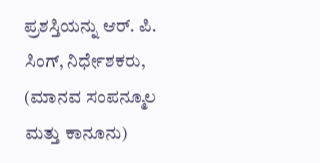ಪ್ರಶಸ್ತಿಯನ್ನು ಆರ್. ಪಿ. ಸಿಂಗ್, ನಿರ್ಧೇಶಕರು, (ಮಾನವ ಸಂಪನ್ಮೂಲ ಮತ್ತು ಕಾನೂನು)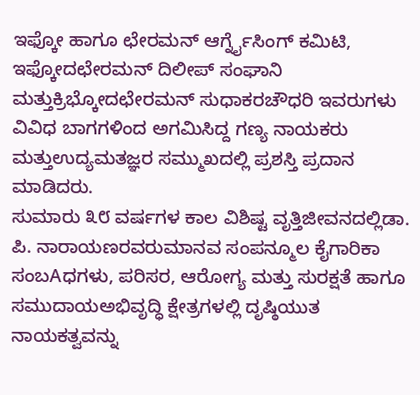ಇಫ್ಕೋ ಹಾಗೂ ಛೇರಮನ್ ಆರ್ಗ್ನೈಸಿಂಗ್ ಕಮಿಟಿ, ಇಫ್ಕೋದಛೇರಮನ್ ದಿಲೀಪ್ ಸಂಘಾನಿ ಮತ್ತುಕ್ರಿಭ್ಕೋದಛೇರಮನ್ ಸುಧಾಕರಚೌಧರಿ ಇವರುಗಳು ವಿವಿಧ ಬಾಗಗಳಿಂದ ಅಗಮಿಸಿದ್ದ ಗಣ್ಯ ನಾಯಕರು ಮತ್ತುಉದ್ಯಮತಜ್ಞರ ಸಮ್ಮುಖದಲ್ಲಿ ಪ್ರಶಸ್ತಿ ಪ್ರದಾನ ಮಾಡಿದರು.
ಸುಮಾರು ೩೮ ವರ್ಷಗಳ ಕಾಲ ವಿಶಿಷ್ಟ ವೃತ್ತಿಜೀವನದಲ್ಲಿಡಾ. ಪಿ. ನಾರಾಯಣರವರುಮಾನವ ಸಂಪನ್ಮೂಲ ಕೈಗಾರಿಕಾ ಸಂಬAಧಗಳು, ಪರಿಸರ, ಆರೋಗ್ಯ ಮತ್ತು ಸುರಕ್ಷತೆ ಹಾಗೂ ಸಮುದಾಯಅಭಿವೃದ್ಧಿ ಕ್ಷೇತ್ರಗಳಲ್ಲಿ ದೃಷ್ಠಿಯುತ ನಾಯಕತ್ವವನ್ನು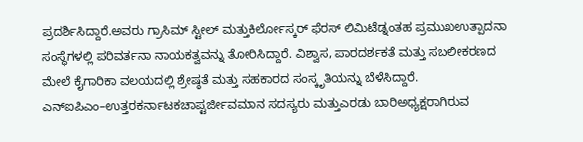ಪ್ರದರ್ಶಿಸಿದ್ದಾರೆ.ಅವರು ಗ್ರಾಸಿಮ್ ಸ್ಟೀಲ್ ಮತ್ತುಕಿರ್ಲೋಸ್ಕರ್ ಫೆರಸ್ ಲಿಮಿಟೆಡ್ನಂತಹ ಪ್ರಮುಖಉತ್ಪಾದನಾ ಸಂಸ್ಥೆಗಳಲ್ಲಿ ಪರಿವರ್ತನಾ ನಾಯಕತ್ವವನ್ನು ತೋರಿಸಿದ್ದಾರೆ. ವಿಶ್ವಾಸ, ಪಾರದರ್ಶಕತೆ ಮತ್ತು ಸಬಲೀಕರಣದ ಮೇಲೆ ಕೈಗಾರಿಕಾ ವಲಯದಲ್ಲಿ ಶ್ರೇಷ್ಠತೆ ಮತ್ತು ಸಹಕಾರದ ಸಂಸ್ಕೃತಿಯನ್ನು ಬೆಳೆಸಿದ್ದಾರೆ.
ಎನ್ಐಪಿಎಂ–ಉತ್ತರಕರ್ನಾಟಕಚಾಪ್ಟರ್ಜೀವಮಾನ ಸದಸ್ಯರು ಮತ್ತುಎರಡು ಬಾರಿಅಧ್ಯಕ್ಷರಾಗಿರುವ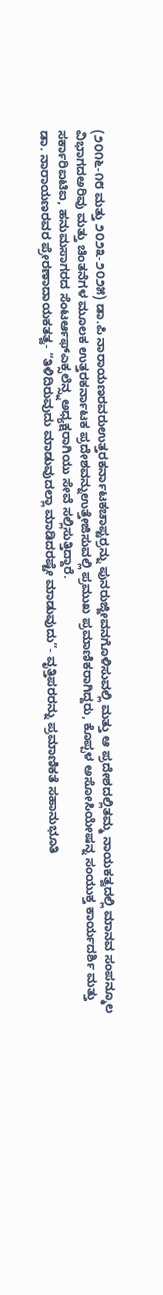(೨೦೧೬-೧೮ ಮತ್ತು ೨೦೨೩-೨೦೨೫) ಡಾ.ಪಿ ನಾರಾಯಣರವರುಉತ್ತರಕರ್ನಾಟಕಚಾಪ್ಟರ್ರನ್ನು ಪುನರುಜ್ಜೀವನಗೊಳಿಸುವಲ್ಲಿ ಮತ್ತು ಆ ಪ್ರದೇಶದಲ್ಲಿತಮ್ಮ ನಾಯಕತ್ವದಲ್ಲಿ ಮಾನವ ಸಂಪನ್ಮೂಲ ವಿಭಾಗದಅರಿವು ಮತ್ತು ಚಿಂತನೆಗಳ ಮೂಲಕ ಉತ್ತರಕರ್ನಾಟಕ ಪ್ರದೇಶವನ್ನುಉತ್ತೇಜಿಸುವಲ್ಲಿ ಪ್ರಮುಖ ಪ್ರಮಾಣಿಕರಾಗಿದ್ದರು, ಕೊಪ್ಪಳ ಅಸೋಸಿಯೇಷನ್ನ ಸಂಯುಕ್ತ ಕಾರ್ಯದರ್ಶಿ ಮತ್ತು ಸರ್ಕಾರಿಐಟಿಐ, ಹನುಮಸಾಗರದ ಸೆಂಟರ್ಆಫ್ಎಕ್ಸಲೆನ್ಸ್ನಅಧ್ಯಕ್ಷರಾಗಿಯು ಸೇವೆ ಸಲ್ಲಿಸುತ್ತಿದ್ದಾರೆ.
ಡಾ. ನಾರಾಯಣರವರ ಪ್ರೇರಣಾದಾಯಕತತ್ವ- “ತಿಳಿದಿರುವುದು ಮಾಡುವುದಲ್ಲಾ ಮಾಡಿದರಷ್ಟೇ ಮಾಡುವುದು”- ವೃತ್ತಿಪರರನ್ನು ಪ್ರಮಾಣಿಕತೆ ಸಹಾನುಭೂತಿ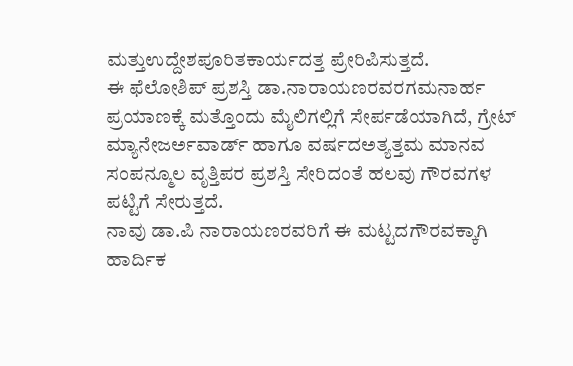ಮತ್ತುಉದ್ದೇಶಪೂರಿತಕಾರ್ಯದತ್ತ ಪ್ರೇರಿಪಿಸುತ್ತದೆ.
ಈ ಫೆಲೋಶಿಪ್ ಪ್ರಶಸ್ತಿ ಡಾ.ನಾರಾಯಣರವರಗಮನಾರ್ಹ ಪ್ರಯಾಣಕ್ಕೆ ಮತ್ತೊಂದು ಮೈಲಿಗಲ್ಲಿಗೆ ಸೇರ್ಪಡೆಯಾಗಿದೆ, ಗ್ರೇಟ್ ಮ್ಯಾನೇಜರ್ಅವಾರ್ಡ್ ಹಾಗೂ ವರ್ಷದಅತ್ಯತ್ತಮ ಮಾನವ ಸಂಪನ್ಮೂಲ ವೃತ್ತಿಪರ ಪ್ರಶಸ್ತಿ ಸೇರಿದಂತೆ ಹಲವು ಗೌರವಗಳ ಪಟ್ಟಿಗೆ ಸೇರುತ್ತದೆ.
ನಾವು ಡಾ.ಪಿ ನಾರಾಯಣರವರಿಗೆ ಈ ಮಟ್ಟದಗೌರವಕ್ಕಾಗಿ ಹಾರ್ದಿಕ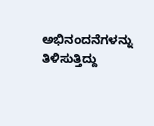ಅಭಿನಂದನೆಗಳನ್ನು ತಿಳಿಸುತ್ತಿದ್ದು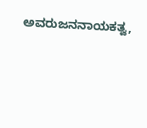ಅವರುಜನನಾಯಕತ್ವ,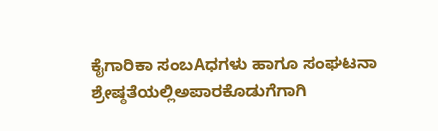ಕೈಗಾರಿಕಾ ಸಂಬAಧಗಳು ಹಾಗೂ ಸಂಘಟನಾ ಶ್ರೇಷ್ಠತೆಯಲ್ಲಿಅಪಾರಕೊಡುಗೆಗಾಗಿ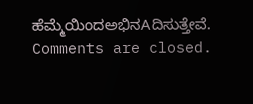ಹೆಮ್ಮೆಯಿಂದಅಭಿನAದಿಸುತ್ತೇವೆ.
Comments are closed.